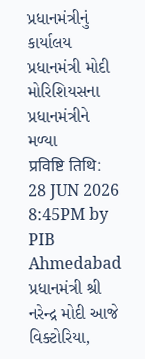પ્રધાનમંત્રીનું કાર્યાલય
પ્રધાનમંત્રી મોદી મોરિશિયસના પ્રધાનમંત્રીને મળ્યા
प्रविष्टि तिथि:
28 JUN 2026 8:45PM by PIB Ahmedabad
પ્રધાનમંત્રી શ્રી નરેન્દ્ર મોદી આજે વિક્ટોરિયા,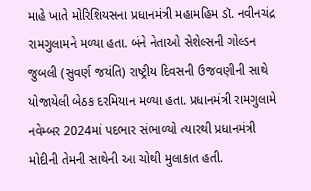માહે ખાતે મોરિશિયસના પ્રધાનમંત્રી મહામહિમ ડૉ. નવીનચંદ્ર રામગુલામને મળ્યા હતા. બંને નેતાઓ સેશેલ્સની ગોલ્ડન જુબલી (સુવર્ણ જયંતિ) રાષ્ટ્રીય દિવસની ઉજવણીની સાથે યોજાયેલી બેઠક દરમિયાન મળ્યા હતા. પ્રધાનમંત્રી રામગુલામે નવેમ્બર 2024માં પદભાર સંભાળ્યો ત્યારથી પ્રધાનમંત્રી મોદીની તેમની સાથેની આ ચોથી મુલાકાત હતી.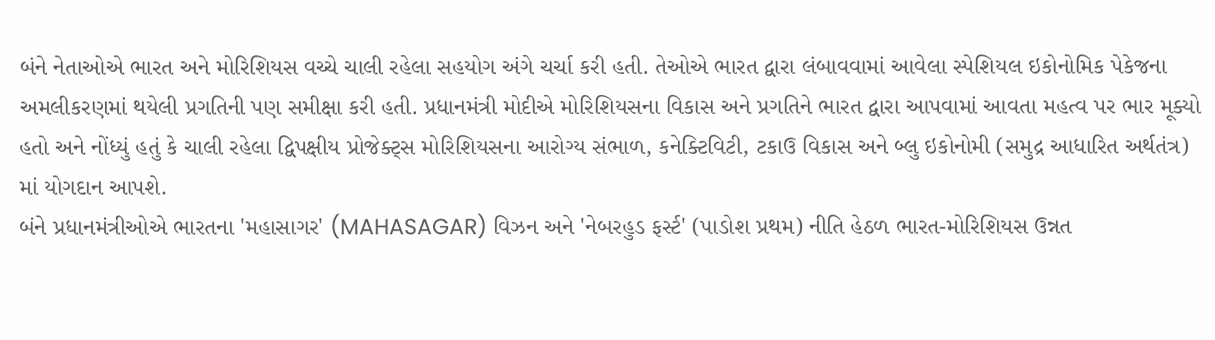બંને નેતાઓએ ભારત અને મોરિશિયસ વચ્ચે ચાલી રહેલા સહયોગ અંગે ચર્ચા કરી હતી. તેઓએ ભારત દ્વારા લંબાવવામાં આવેલા સ્પેશિયલ ઇકોનોમિક પેકેજના અમલીકરણમાં થયેલી પ્રગતિની પણ સમીક્ષા કરી હતી. પ્રધાનમંત્રી મોદીએ મોરિશિયસના વિકાસ અને પ્રગતિને ભારત દ્વારા આપવામાં આવતા મહત્વ પર ભાર મૂક્યો હતો અને નોંધ્યું હતું કે ચાલી રહેલા દ્વિપક્ષીય પ્રોજેક્ટ્સ મોરિશિયસના આરોગ્ય સંભાળ, કનેક્ટિવિટી, ટકાઉ વિકાસ અને બ્લુ ઇકોનોમી (સમુદ્ર આધારિત અર્થતંત્ર) માં યોગદાન આપશે.
બંને પ્રધાનમંત્રીઓએ ભારતના 'મહાસાગર' (MAHASAGAR) વિઝન અને 'નેબરહુડ ફર્સ્ટ' (પાડોશ પ્રથમ) નીતિ હેઠળ ભારત-મોરિશિયસ ઉન્નત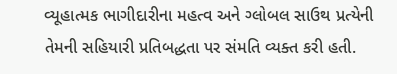વ્યૂહાત્મક ભાગીદારીના મહત્વ અને ગ્લોબલ સાઉથ પ્રત્યેની તેમની સહિયારી પ્રતિબદ્ધતા પર સંમતિ વ્યક્ત કરી હતી.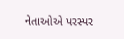નેતાઓએ પરસ્પર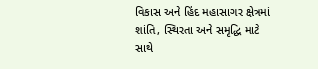વિકાસ અને હિંદ મહાસાગર ક્ષેત્રમાં શાંતિ, સ્થિરતા અને સમૃદ્ધિ માટે સાથે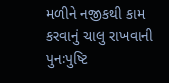મળીને નજીકથી કામ કરવાનું ચાલુ રાખવાની પુનઃપુષ્ટિ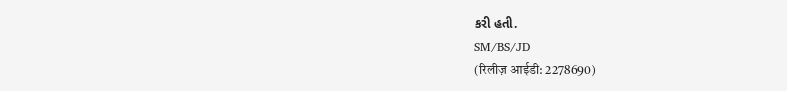કરી હતી.
SM/BS/JD
(रिलीज़ आईडी: 2278690)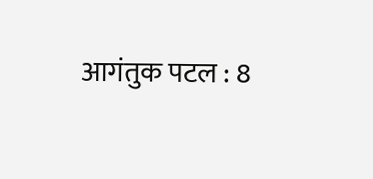आगंतुक पटल : 8